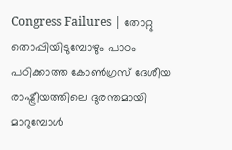Congress Failures | തോറ്റു തൊപ്പിയിടുമ്പോഴും പാഠം പഠിക്കാത്ത കോൺഗ്രസ് ദേശീയ രാഷ്ട്രീയത്തിലെ ദുരന്തമായി മാറുമ്പോൾ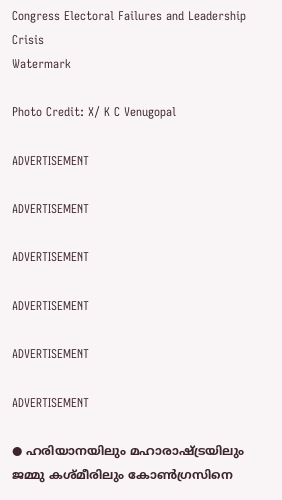Congress Electoral Failures and Leadership Crisis
Watermark

Photo Credit: X/ K C Venugopal

ADVERTISEMENT

ADVERTISEMENT

ADVERTISEMENT

ADVERTISEMENT

ADVERTISEMENT

ADVERTISEMENT

● ഹരിയാനയിലും മഹാരാഷ്ട്രയിലും ജമ്മു കശ്മീരിലും കോണ്‍ഗ്രസിനെ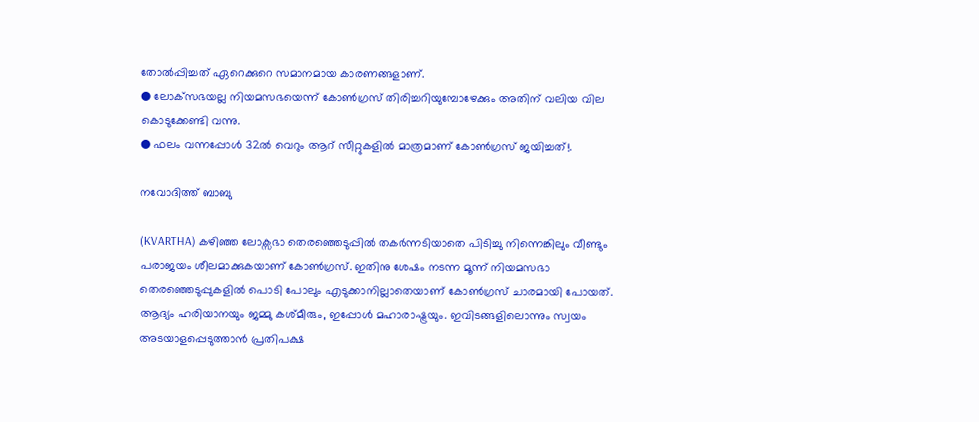തോല്‍പ്പിച്ചത് ഏറെക്കുറെ സമാനമായ കാരണങ്ങളാണ്.
● ലോക്‌സഭയല്ല നിയമസഭയെന്ന് കോണ്‍ഗ്രസ് തിരിച്ചറിയുമ്പോഴേക്കും അതിന് വലിയ വില കൊടുക്കേണ്ടി വന്നു.
● ഫലം വന്നപ്പോള്‍ 32ല്‍ വെറും ആറ് സീറ്റുകളില്‍ മാത്രമാണ് കോണ്‍ഗ്രസ് ജയിച്ചത്!.

നവോദിത്ത് ബാബു

(KVARTHA) കഴിഞ്ഞ ലോക്സഭാ തെരഞ്ഞെടുപ്പിൽ തകർന്നടിയാതെ പിടിച്ചു നിന്നെങ്കിലും വീണ്ടും പരാജയം ശീലമാക്കുകയാണ് കോൺഗ്രസ്. ഇതിനു ശേഷം നടന്ന മൂന്ന് നിയമസഭാ തെരഞ്ഞെടുപ്പുകളിൽ പൊടി പോലും എടുക്കാനില്ലാതെയാണ് കോൺഗ്രസ് ചാരമായി പോയത്. ആദ്യം ഹരിയാനയും ജമ്മു കശ്മീരും, ഇപ്പോള്‍ മഹാരാഷ്ട്രയും. ഇവിടങ്ങളിലൊന്നും സ്വയം അടയാളപ്പെടുത്താൻ പ്രതിപക്ഷ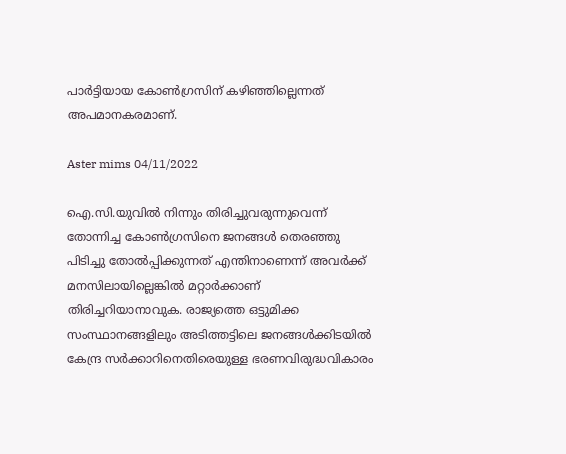പാർട്ടിയായ കോൺഗ്രസിന് കഴിഞ്ഞില്ലെന്നത് അപമാനകരമാണ്.

Aster mims 04/11/2022

ഐ.സി.യുവിൽ നിന്നും തിരിച്ചുവരുന്നുവെന്ന് തോന്നിച്ച കോൺഗ്രസിനെ ജനങ്ങൾ തെരഞ്ഞു പിടിച്ചു തോൽപ്പിക്കുന്നത് എന്തിനാണെന്ന് അവർക്ക് മനസിലായില്ലെങ്കിൽ മറ്റാർക്കാണ് തിരിച്ചറിയാനാവുക. രാജ്യത്തെ ഒട്ടുമിക്ക സംസ്ഥാനങ്ങളിലും അടിത്തട്ടിലെ ജനങ്ങള്‍ക്കിടയില്‍ കേന്ദ്ര സര്‍ക്കാറിനെതിരെയുള്ള ഭരണവിരുദ്ധവികാരം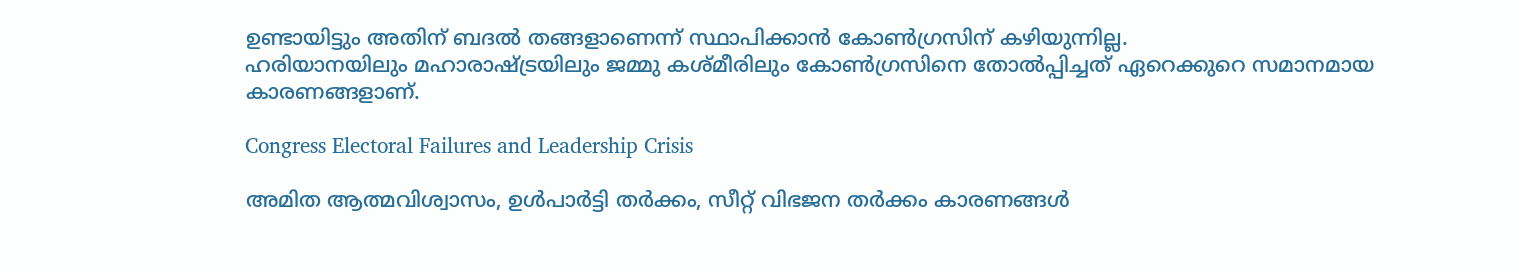ഉണ്ടായിട്ടും അതിന് ബദൽ തങ്ങളാണെന്ന് സ്ഥാപിക്കാൻ കോൺഗ്രസിന് കഴിയുന്നില്ല.
ഹരിയാനയിലും മഹാരാഷ്ട്രയിലും ജമ്മു കശ്മീരിലും കോണ്‍ഗ്രസിനെ തോല്‍പ്പിച്ചത് ഏറെക്കുറെ സമാനമായ കാരണങ്ങളാണ്.

Congress Electoral Failures and Leadership Crisis

അമിത ആത്മവിശ്വാസം, ഉള്‍പാര്‍ട്ടി തര്‍ക്കം, സീറ്റ് വിഭജന തര്‍ക്കം കാരണങ്ങൾ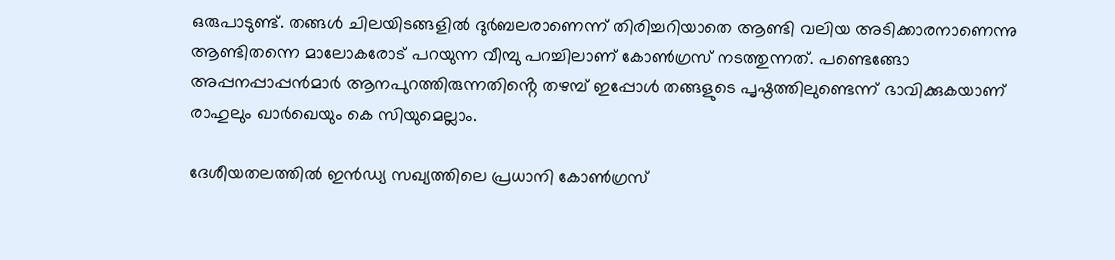ഒരുപാടുണ്ട്. തങ്ങൾ ചിലയിടങ്ങളിൽ ദുർബലരാണെന്ന് തിരിച്ചറിയാതെ ആണ്ടി വലിയ അടിക്കാരനാണെന്നു ആണ്ടിതന്നെ മാലോകരോട് പറയുന്ന വീമ്പു പറച്ചിലാണ് കോൺഗ്രസ് നടത്തുന്നത്. പണ്ടെങ്ങോ അപ്പനപ്പാപ്പൻമാർ ആനപുറത്തിരുന്നതിൻ്റെ തഴമ്പ് ഇപ്പോൾ തങ്ങളുടെ പൃഷ്ഠത്തിലുണ്ടെന്ന് ഭാവിക്കുകയാണ് രാഹുലും ഖാർഖെയും കെ സിയുമെല്ലാം.

ദേശീയതലത്തില്‍ ഇന്‍ഡ്യ സഖ്യത്തിലെ പ്രധാനി കോണ്‍ഗ്രസ്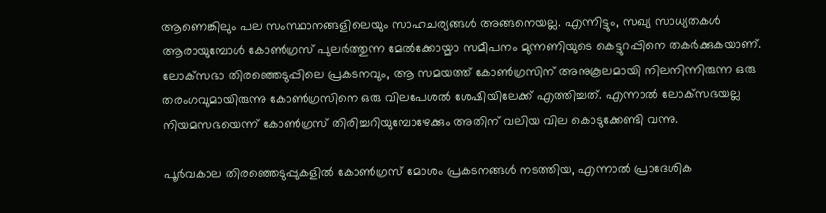ആണെങ്കിലും പല സംസ്ഥാനങ്ങളിലെയും സാഹചര്യങ്ങള്‍ അങ്ങനെയല്ല. എന്നിട്ടും, സഖ്യ സാധ്യതകള്‍ ആരായുമ്പോള്‍ കോണ്‍ഗ്രസ് പുലര്‍ത്തുന്ന മേല്‍ക്കോയ്മാ സമീപനം മുന്നണിയുടെ കെട്ടുറപ്പിനെ തകര്‍ക്കുകയാണ്. ലോക്‌സഭാ തിരഞ്ഞെടുപ്പിലെ പ്രകടനവും, ആ സമയത്ത് കോണ്‍ഗ്രസിന് അനുകൂലമായി നിലനിന്നിരുന്ന ഒരു തരംഗവുമായിരുന്നു കോണ്‍ഗ്രസിനെ ഒരു വിലപേശല്‍ ശേഷിയിലേക്ക് എത്തിച്ചത്. എന്നാല്‍ ലോക്‌സഭയല്ല നിയമസഭയെന്ന് കോണ്‍ഗ്രസ് തിരിച്ചറിയുമ്പോഴേക്കും അതിന് വലിയ വില കൊടുക്കേണ്ടി വന്നു.

പൂര്‍വകാല തിരഞ്ഞെടുപ്പുകളില്‍ കോണ്‍ഗ്രസ് മോശം പ്രകടനങ്ങള്‍ നടത്തിയ, എന്നാല്‍ പ്രാദേശിക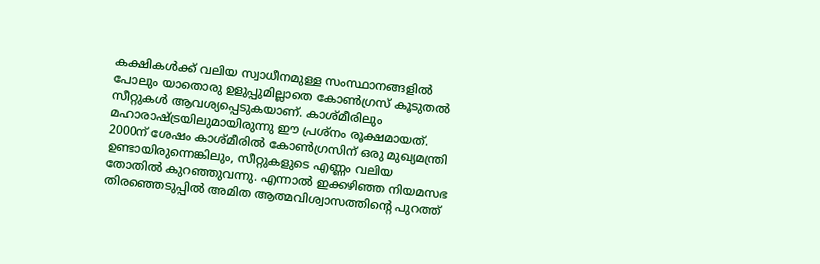കക്ഷികള്‍ക്ക് വലിയ സ്വാധീനമുള്ള സംസ്ഥാനങ്ങളില്‍ പോലും യാതൊരു ഉളുപ്പുമില്ലാതെ കോണ്‍ഗ്രസ് കൂടുതല്‍ സീറ്റുകള്‍ ആവശ്യപ്പെടുകയാണ്. കാശ്മീരിലും മഹാരാഷ്ട്രയിലുമായിരുന്നു ഈ പ്രശ്‌നം രൂക്ഷമായത്. 2000ന് ശേഷം കാശ്മീരില്‍ കോണ്‍ഗ്രസിന് ഒരു മുഖ്യമന്ത്രി ഉണ്ടായിരുന്നെങ്കിലും, സീറ്റുകളുടെ എണ്ണം വലിയ തോതില്‍ കുറഞ്ഞുവന്നു. എന്നാല്‍ ഇക്കഴിഞ്ഞ നിയമസഭ തിരഞ്ഞെടുപ്പില്‍ അമിത ആത്മവിശ്വാസത്തിന്റെ പുറത്ത്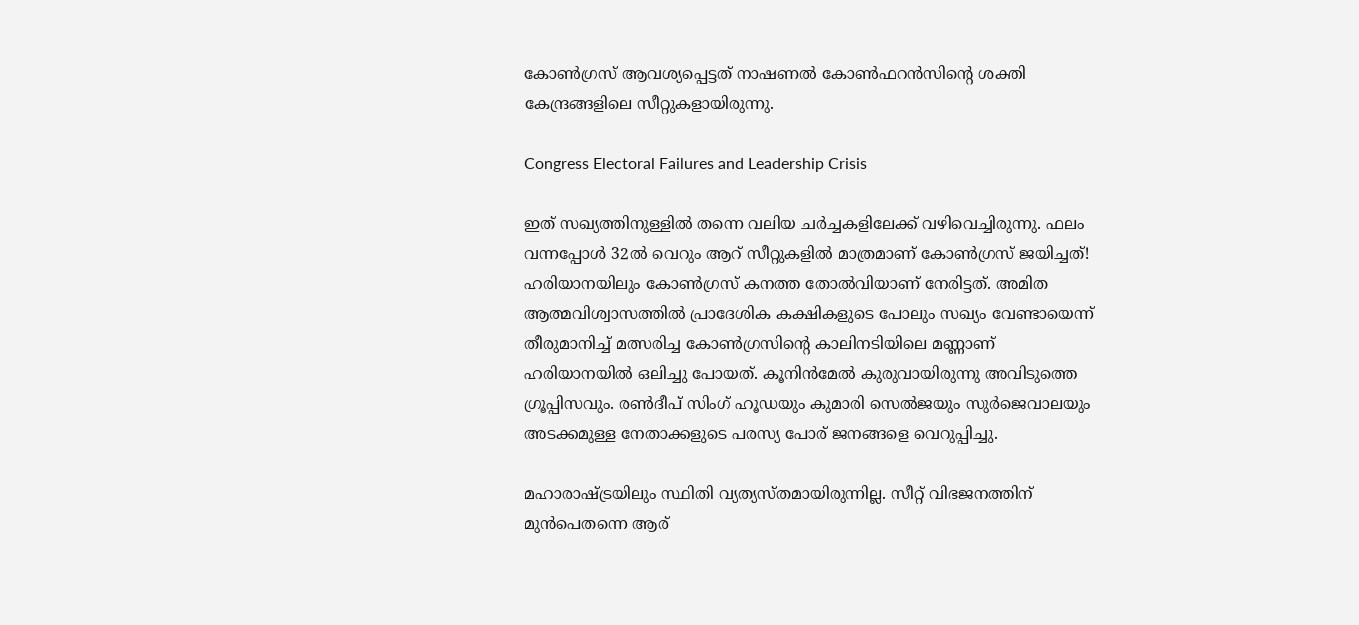കോണ്‍ഗ്രസ് ആവശ്യപ്പെട്ടത് നാഷണല്‍ കോണ്‍ഫറന്‍സിന്റെ ശക്തി കേന്ദ്രങ്ങളിലെ സീറ്റുകളായിരുന്നു.

Congress Electoral Failures and Leadership Crisis

ഇത് സഖ്യത്തിനുള്ളില്‍ തന്നെ വലിയ ചര്‍ച്ചകളിലേക്ക് വഴിവെച്ചിരുന്നു. ഫലം വന്നപ്പോള്‍ 32ല്‍ വെറും ആറ് സീറ്റുകളില്‍ മാത്രമാണ് കോണ്‍ഗ്രസ് ജയിച്ചത്! ഹരിയാനയിലും കോണ്‍ഗ്രസ് കനത്ത തോല്‍വിയാണ് നേരിട്ടത്. അമിത ആത്മവിശ്വാസത്തില്‍ പ്രാദേശിക കക്ഷികളുടെ പോലും സഖ്യം വേണ്ടായെന്ന് തീരുമാനിച്ച് മത്സരിച്ച കോണ്‍ഗ്രസിൻ്റെ കാലിനടിയിലെ മണ്ണാണ് ഹരിയാനയിൽ ഒലിച്ചു പോയത്. കൂനിൻമേൽ കുരുവായിരുന്നു അവിടുത്തെ ഗ്രൂപ്പിസവും. രണ്‍ദീപ് സിംഗ് ഹൂഡയും കുമാരി സെല്‍ജയും സുര്‍ജെവാലയും അടക്കമുള്ള നേതാക്കളുടെ പരസ്യ പോര് ജനങ്ങളെ വെറുപ്പിച്ചു.

മഹാരാഷ്ട്രയിലും സ്ഥിതി വ്യത്യസ്തമായിരുന്നില്ല. സീറ്റ് വിഭജനത്തിന് മുൻപെതന്നെ ആര്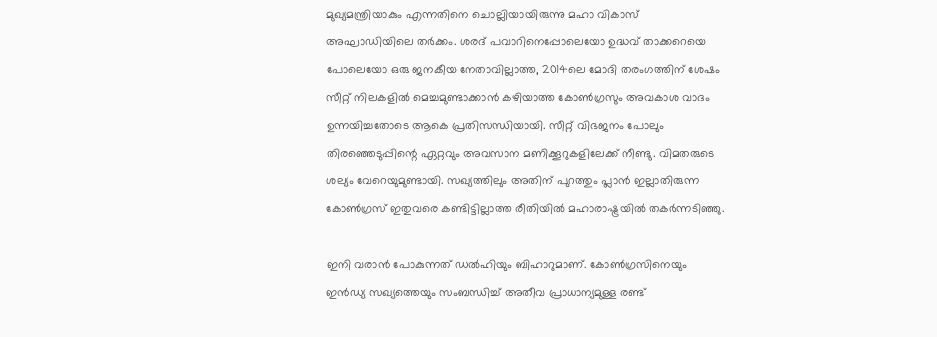മുഖ്യമന്ത്രിയാകും എന്നതിനെ ചൊല്ലിയായിരുന്നു മഹാ വികാസ് അഘാഡിയിലെ തര്‍ക്കം. ശരദ് പവാറിനെപ്പോലെയോ ഉദ്ധവ് താക്കറെയെ പോലെയോ ഒരു ജനകീയ നേതാവില്ലാത്ത, 2014ലെ മോദി തരംഗത്തിന് ശേഷം സീറ്റ് നിലകളില്‍ മെച്ചമുണ്ടാക്കാന്‍ കഴിയാത്ത കോണ്‍ഗ്രസും അവകാശ വാദം ഉന്നയിച്ചതോടെ ആകെ പ്രതിസന്ധിയായി. സീറ്റ് വിഭജനം പോലും തിരഞ്ഞെടുപ്പിന്റെ ഏറ്റവും അവസാന മണിക്കൂറുകളിലേക്ക് നീണ്ടു. വിമതരുടെ ശല്യം വേറെയുമുണ്ടായി. സഖ്യത്തിലും അതിന് പുറത്തും പ്ലാന്‍ ഇല്ലാതിരുന്ന കോണ്‍ഗ്രസ് ഇതുവരെ കണ്ടിട്ടില്ലാത്ത രീതിയില്‍ മഹാരാഷ്ട്രയില്‍ തകര്‍ന്നടിഞ്ഞു.

ഇനി വരാന്‍ പോകുന്നത് ഡൽഹിയും ബിഹാറുമാണ്. കോണ്‍ഗ്രസിനെയും ഇന്‍ഡ്യ സഖ്യത്തെയും സംബന്ധിച്ച് അതീവ പ്രാധാന്യമുള്ള രണ്ട്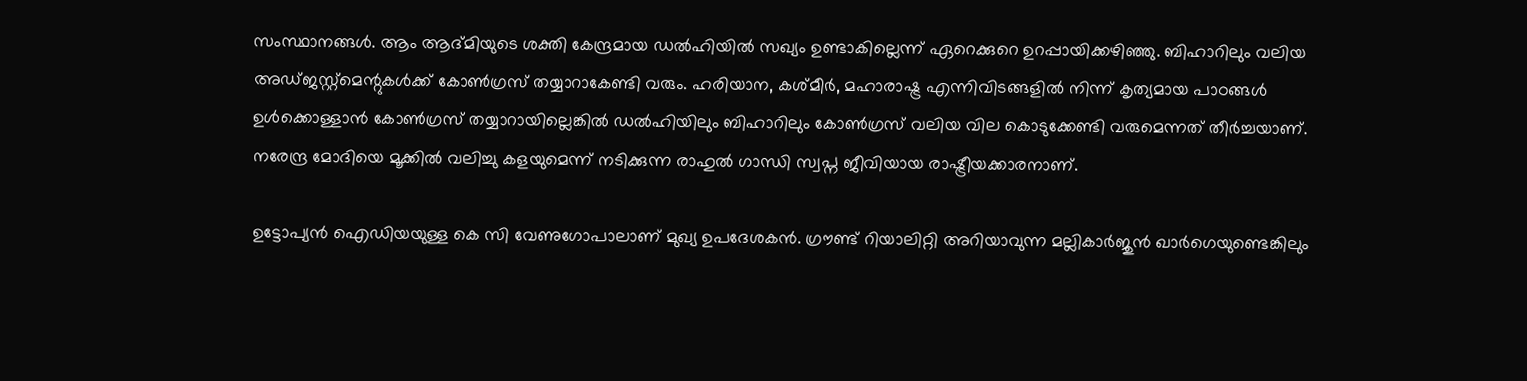സംസ്ഥാനങ്ങള്‍. ആം ആദ്മിയുടെ ശക്തി കേന്ദ്രമായ ഡൽഹിയിൽ സഖ്യം ഉണ്ടാകില്ലെന്ന് ഏറെക്കുറെ ഉറപ്പായിക്കഴിഞ്ഞു. ബിഹാറിലും വലിയ അഡ്ജസ്റ്റ്‌മെന്റുകള്‍ക്ക് കോണ്‍ഗ്രസ് തയ്യാറാകേണ്ടി വരും. ഹരിയാന, കശ്മീര്‍, മഹാരാഷ്ട്ര എന്നിവിടങ്ങളില്‍ നിന്ന് കൃത്യമായ പാഠങ്ങള്‍ ഉള്‍ക്കൊള്ളാന്‍ കോണ്‍ഗ്രസ് തയ്യാറായില്ലെങ്കില്‍ ഡൽഹിയിലും ബിഹാറിലും കോണ്‍ഗ്രസ് വലിയ വില കൊടുക്കേണ്ടി വരുമെന്നത് തീര്‍ച്ചയാണ്. നരേന്ദ്ര മോദിയെ മൂക്കിൽ വലിച്ചു കളയുമെന്ന് നടിക്കുന്ന രാഹുൽ ഗാന്ധി സ്വപ്ന ജീവിയായ രാഷ്ട്രീയക്കാരനാണ്.

ഉട്ടോപ്യൻ ഐഡിയയുള്ള കെ സി വേണുഗോപാലാണ് മുഖ്യ ഉപദേശകൻ. ഗ്രൗണ്ട് റിയാലിറ്റി അറിയാവുന്ന മല്ലികാർജുൻ ഖാർഗെയുണ്ടെങ്കിലും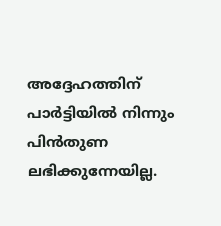അദ്ദേഹത്തിന് പാർട്ടിയിൽ നിന്നും പിൻതുണ ലഭിക്കുന്നേയില്ല.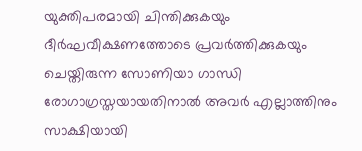യുക്തിപരമായി ചിന്തിക്കുകയും ദീർഘവീക്ഷണത്തോടെ പ്രവർത്തിക്കുകയും ചെയ്തിരുന്ന സോണിയാ ഗാന്ധി രോഗാഗ്രസ്തയായതിനാൽ അവർ എല്ലാത്തിനും സാക്ഷിയായി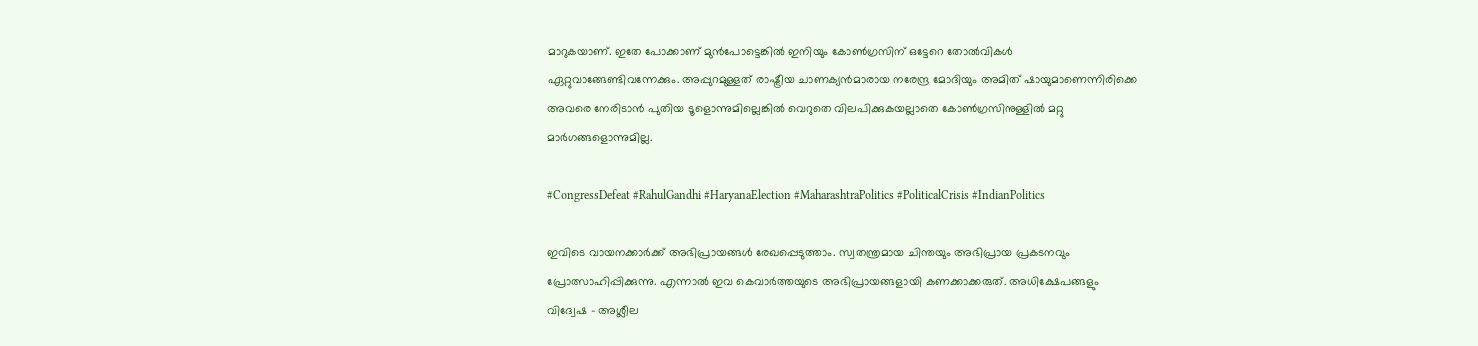മാറുകയാണ്. ഇതേ പോക്കാണ് മുൻപോട്ടെങ്കിൽ ഇനിയും കോൺഗ്രസിന് ഒട്ടേറെ തോൽവികൾ ഏറ്റുവാങ്ങേണ്ടിവന്നേക്കും. അപ്പുറമുള്ളത് രാഷ്ട്രീയ ചാണക്യൻമാരായ നരേന്ദ്ര മോദിയും അമിത് ഷായുമാണെന്നിരിക്കെ അവരെ നേരിടാൻ പുതിയ ടൂളൊന്നുമില്ലെങ്കിൽ വെറുതെ വിലപിക്കുകയല്ലാതെ കോൺഗ്രസിനുള്ളിൽ മറ്റു മാർഗങ്ങളൊന്നുമില്ല.

#CongressDefeat #RahulGandhi #HaryanaElection #MaharashtraPolitics #PoliticalCrisis #IndianPolitics

ഇവിടെ വായനക്കാർക്ക് അഭിപ്രായങ്ങൾ രേഖപ്പെടുത്താം. സ്വതന്ത്രമായ ചിന്തയും അഭിപ്രായ പ്രകടനവും പ്രോത്സാഹിപ്പിക്കുന്നു. എന്നാൽ ഇവ കെവാർത്തയുടെ അഭിപ്രായങ്ങളായി കണക്കാക്കരുത്. അധിക്ഷേപങ്ങളും വിദ്വേഷ - അശ്ലീല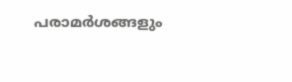പരാമർശങ്ങളും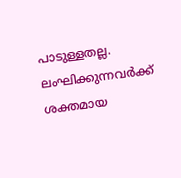പാടുള്ളതല്ല. ലംഘിക്കുന്നവർക്ക് ശക്തമായ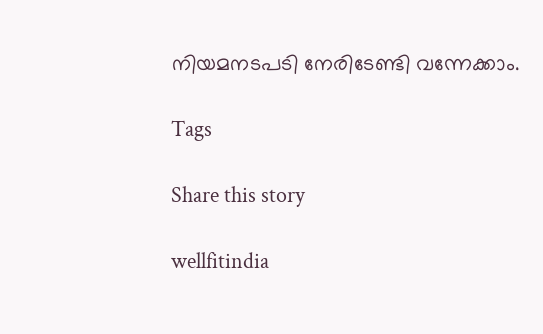നിയമനടപടി നേരിടേണ്ടി വന്നേക്കാം.

Tags

Share this story

wellfitindia